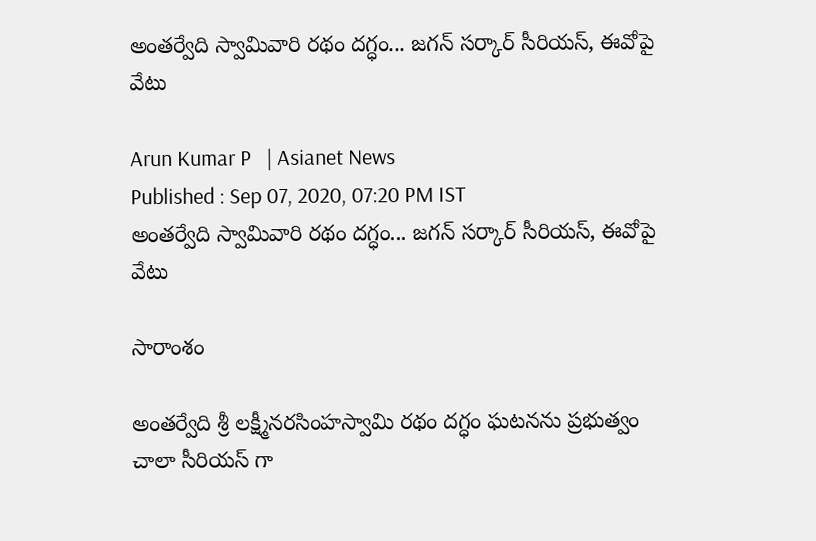అంతర్వేది స్వామివారి రథం దగ్ధం... జగన్ సర్కార్ సీరియస్, ఈవోపై వేటు

Arun Kumar P   | Asianet News
Published : Sep 07, 2020, 07:20 PM IST
అంతర్వేది స్వామివారి రథం దగ్ధం... జగన్ సర్కార్ సీరియస్, ఈవోపై వేటు

సారాంశం

అంతర్వేది శ్రీ లక్ష్మీనరసింహస్వామి రథం దగ్ధం ఘటనను ప్రభుత్వం చాలా సీరియస్ గా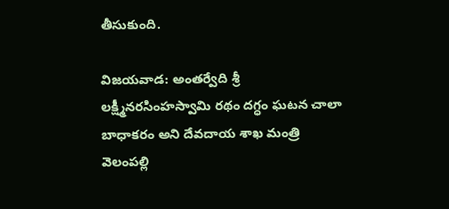తీసుకుంది.

విజయవాడ: అంతర్వేది శ్రీ లక్ష్మీనరసింహస్వామి రథం దగ్ధం ఘటన చాలా బాధాకరం అని దేవదాయ శాఖ మంత్రి వెలంప‌ల్లి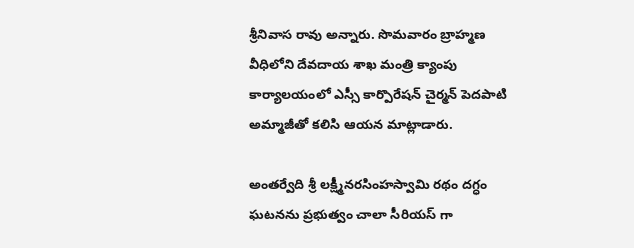శ్రీ‌నివాస రావు అన్నారు. సొమ‌వారం బ్రాహ్మ‌ణ వీధిలోని దేవ‌దాయ శాఖ మంత్రి క్యాంపు కార్యాల‌యంలో ఎస్సీ కార్పొరేష‌న్ చైర్మ‌న్ పెదపాటి అమ్మాజీతో క‌లిసి ఆయ‌న మాట్లాడారు.

అంతర్వేది శ్రీ లక్ష్మీనరసింహస్వామి రథం దగ్ధం ఘటనను ప్రభుత్వం చాలా సీరియస్ గా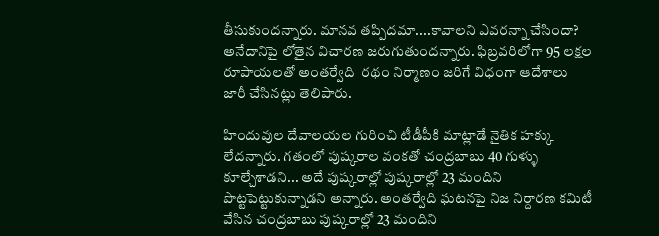తీసుకుందన్నారు. మానవ తప్పిదమా....కావాలని ఎవరన్నా చేసిందా? అనేదానిపై లోతైన విచారణ జరుగుతుందన్నారు. ఫిబ్రవరిలోగా 95 ల‌క్ష‌ల రూపాయ‌లతో అంతర్వేది  రథం నిర్మాణం జ‌రిగే విధంగా ఆదేశాలు జారీ చేసినట్లు తెలిపారు.

హిందువుల దేవాలయల గురించి టీడీపీకి మాట్లాడే నైతిక హక్కు లేదన్నారు. గతంలో పుష్కరాల వంకతో చంద్రబాబు 40 గుళ్ళు కూల్చేశాడని... అదే పుష్కరాల్లో పుష్కరాల్లో 23 మందిని పొట్టపెట్టుకున్నాడని అన్నారు. అంతర్వేది ఘటనపై నిజ నిర్దారణ కమిటీ వేసిన చంద్రబాబు పుష్కరాల్లో 23 మందిని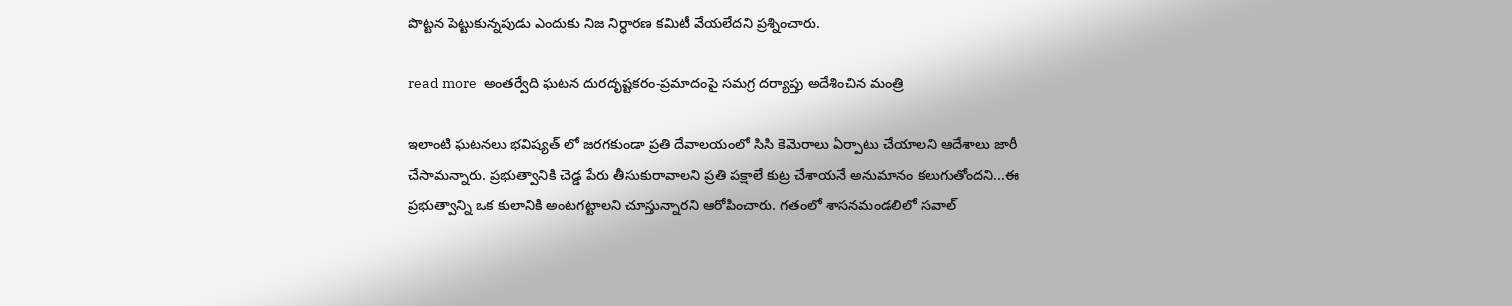పొట్టన పెట్టుకున్నపుడు ఎందుకు నిజ నిర్ధారణ కమిటీ వేయలేదని ప్రశ్నించారు.

read more  అంతర్వేది ఘటన దురదృష్టకరం-ప్రమాదంపై సమగ్ర దర్యాప్తు అదేశించిన మంత్రి

ఇలాంటి ఘటనలు భవిష్యత్ లో జరగకుండా ప్రతి దేవాలయంలో సిసి కెమెరాలు ఏర్పాటు చేయాలని ఆదేశాలు జారీ చేసామన్నారు. ప్రభుత్వానికి చెడ్డ పేరు తీసుకురావాలని ప్రతి పక్షాలే కుట్ర చేశాయనే అనుమానం కలుగుతోందని...ఈ ప్రభుత్వాన్ని ఒక కులానికి అంటగట్టాలని చూస్తున్నారని ఆరోపించారు. గతంలో శాసనమండలిలో సవాల్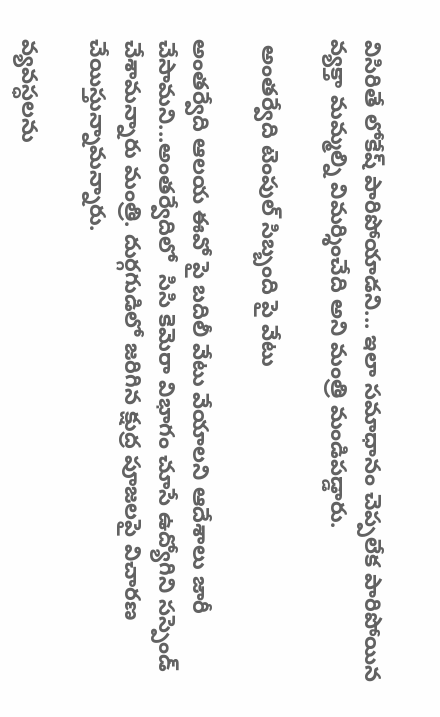విసిరితే లోకేష్ పారిపోయాడని... ఇలా సమాధానం చెప్పలేక పారిపోయిన వ్యక్తా మమ్మల్ని విమర్శించేది అని మంత్రి మండిపడ్డారు.

 అంతర్వేది టెంపుల్ సిబ్బంది పై వేటు

అంతర్వేది ఆలయ ఈవో పై బదిలీ వేటు వేయాలని ఆదేశాలు జారీ చేసామని...అంతర్వేదిలో  సిసి కెమెరా విభాగం చూసే ఉద్యోగిని సస్పెండ్ చేశామన్నారు మంత్రి. దుర్గగుడిలో జరిగిన క్షుద్ర పూజలపై విచారణ చేయిస్తున్నామన్నారు.

వ్యవస్ధలను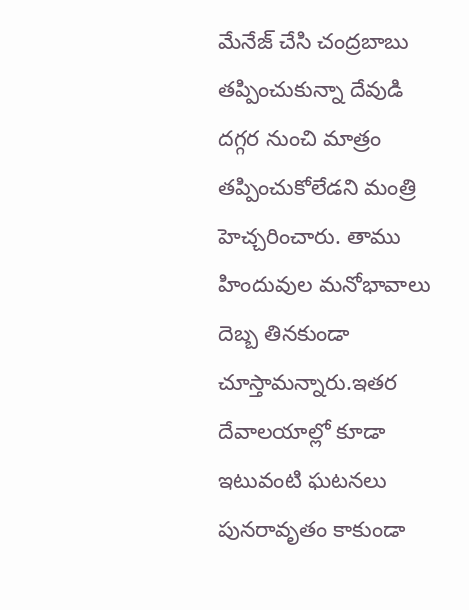మేనేజ్ చేసి చంద్రబాబు తప్పించుకున్నా దేవుడి దగ్గర నుంచి మాత్రం తప్పించుకోలేడని మంత్రి హెచ్చరించారు. తాము హిందువుల మనోభావాలు దెబ్బ తినకుండా చూస్తామన్నారు.ఇతర దేవాలయాల్లో కూడా ఇటువంటి ఘటనలు పునరావృతం కాకుండా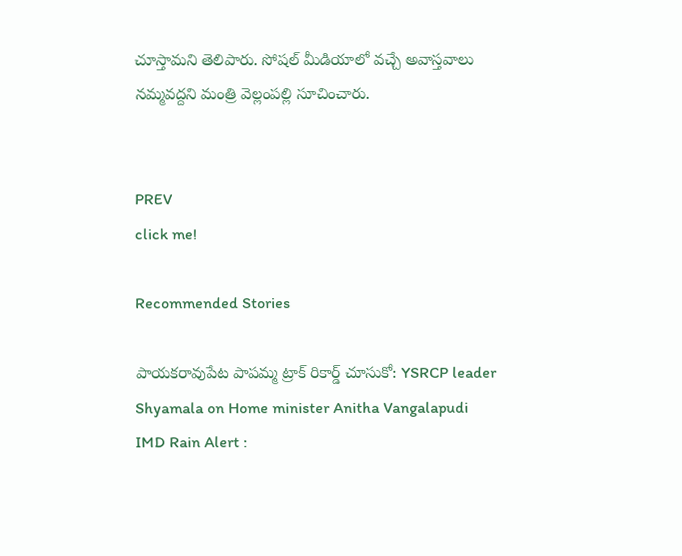చూస్తామని తెలిపారు. సోషల్ మీడియాలో వచ్చే అవాస్తవాలు నమ్మవద్దని మంత్రి వెల్లంపల్లి సూచించారు.


PREV
click me!

Recommended Stories

పాయకరావుపేట పాపమ్మ ట్రాక్ రికార్డ్ చూసుకో: YSRCP leader Shyamala on Home minister Anitha Vangalapudi
IMD Rain Alert :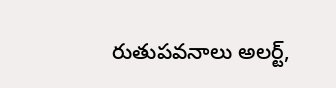రుతుపవనాలు అలర్ట్,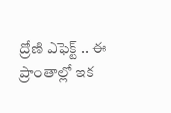ద్రోణి ఎఫెక్ట్ .. ఈ ప్రాంతాల్లో ఇక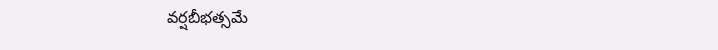వర్షబీభత్సమే